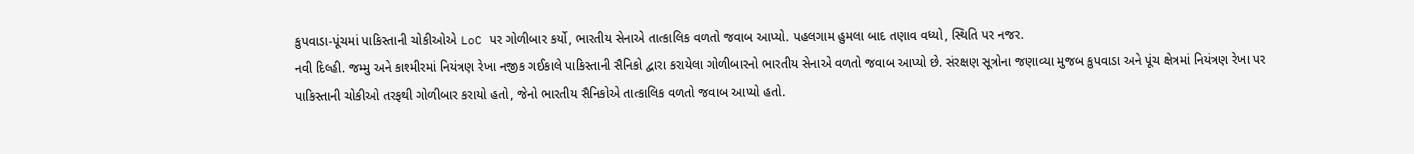કુપવાડા-પૂંચમાં પાકિસ્તાની ચોકીઓએ LoC પર ગોળીબાર કર્યો, ભારતીય સેનાએ તાત્કાલિક વળતો જવાબ આપ્યો. પહલગામ હુમલા બાદ તણાવ વધ્યો, સ્થિતિ પર નજર.
નવી દિલ્હી. જમ્મુ અને કાશ્મીરમાં નિયંત્રણ રેખા નજીક ગઈકાલે પાકિસ્તાની સૈનિકો દ્વારા કરાયેલા ગોળીબારનો ભારતીય સેનાએ વળતો જવાબ આપ્યો છે. સંરક્ષણ સૂત્રોના જણાવ્યા મુજબ કુપવાડા અને પૂંચ ક્ષેત્રમાં નિયંત્રણ રેખા પર પાકિસ્તાની ચોકીઓ તરફથી ગોળીબાર કરાયો હતો, જેનો ભારતીય સૈનિકોએ તાત્કાલિક વળતો જવાબ આપ્યો હતો.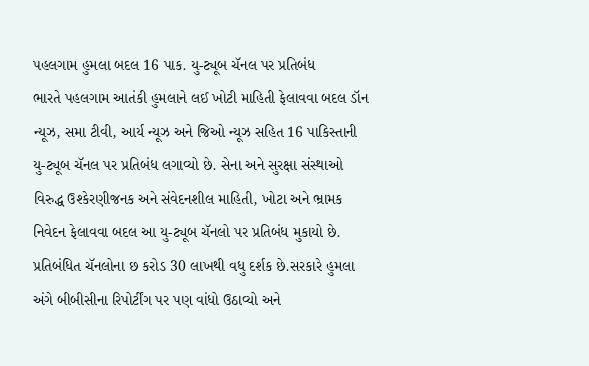પહલગામ હુમલા બદલ 16 પાક. યુ-ટ્યૂબ ચૅનલ પર પ્રતિબંધ
ભારતે પહલગામ આતંકી હુમલાને લઈ ખોટી માહિતી ફેલાવવા બદલ ડૉન ન્યૂઝ, સમા ટીવી, આર્ય ન્યૂઝ અને જિઓ ન્યૂઝ સહિત 16 પાકિસ્તાની યુ-ટ્યૂબ ચૅનલ પર પ્રતિબંધ લગાવ્યો છે. સેના અને સુરક્ષા સંસ્થાઓ વિરુદ્ધ ઉશ્કેરણીજનક અને સંવેદનશીલ માહિતી, ખોટા અને ભ્રામક નિવેદન ફેલાવવા બદલ આ યુ-ટ્યૂબ ચૅનલો પર પ્રતિબંધ મુકાયો છે. પ્રતિબંધિત ચૅનલોના છ કરોડ 30 લાખથી વધુ દર્શક છે.સરકારે હુમલા અંગે બીબીસીના રિપોર્ટીંગ પર પણ વાંધો ઉઠાવ્યો અને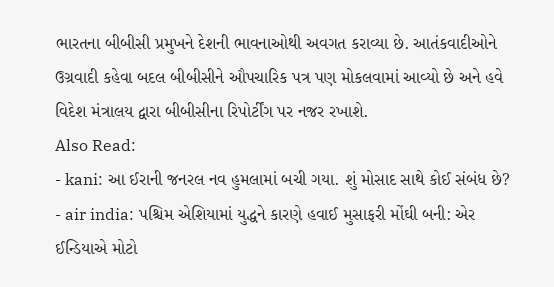ભારતના બીબીસી પ્રમુખને દેશની ભાવનાઓથી અવગત કરાવ્યા છે. આતંકવાદીઓને ઉગ્રવાદી કહેવા બદલ બીબીસીને ઔપચારિક પત્ર પણ મોકલવામાં આવ્યો છે અને હવે વિદેશ મંત્રાલય દ્વારા બીબીસીના રિપોર્ટીંગ પર નજર રખાશે.
Also Read:
- kani: આ ઈરાની જનરલ નવ હુમલામાં બચી ગયા. શું મોસાદ સાથે કોઈ સંબંધ છે?
- air india: પશ્ચિમ એશિયામાં યુદ્ધને કારણે હવાઈ મુસાફરી મોંઘી બની: એર ઈન્ડિયાએ મોટો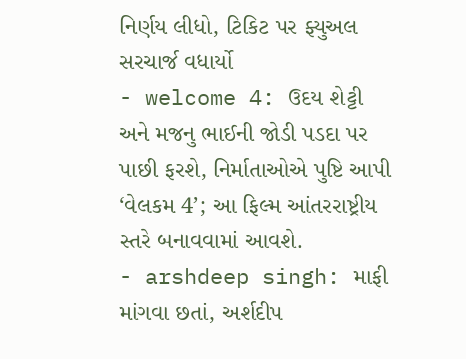નિર્ણય લીધો, ટિકિટ પર ફ્યુઅલ સરચાર્જ વધાર્યો
- welcome 4: ઉદય શેટ્ટી અને મજનુ ભાઈની જોડી પડદા પર પાછી ફરશે, નિર્માતાઓએ પુષ્ટિ આપી ‘વેલકમ 4’; આ ફિલ્મ આંતરરાષ્ટ્રીય સ્તરે બનાવવામાં આવશે.
- arshdeep singh: માફી માંગવા છતાં, અર્શદીપ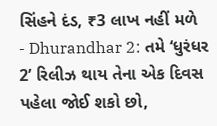સિંહને દંડ, ₹3 લાખ નહીં મળે
- Dhurandhar 2: તમે ‘ધુરંધર 2’ રિલીઝ થાય તેના એક દિવસ પહેલા જોઈ શકો છો,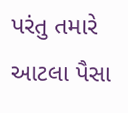પરંતુ તમારે આટલા પૈસા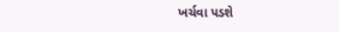ખર્ચવા પડશે